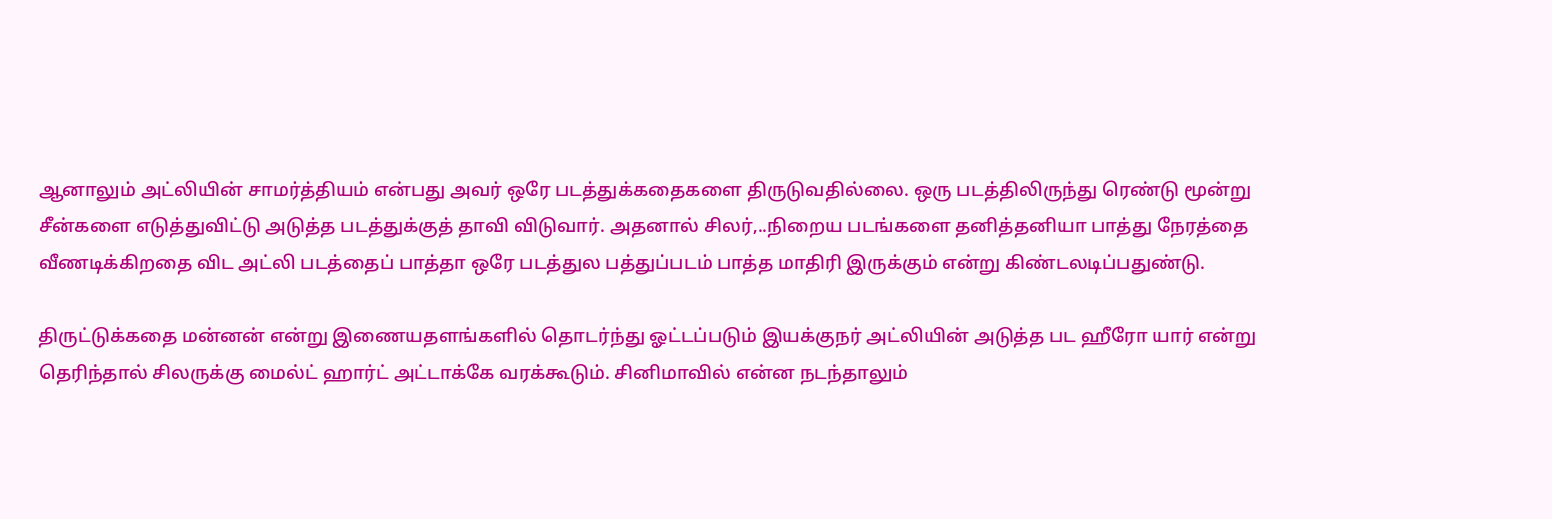ஆனாலும் அட்லியின் சாமர்த்தியம் என்பது அவர் ஒரே படத்துக்கதைகளை திருடுவதில்லை. ஒரு படத்திலிருந்து ரெண்டு மூன்று சீன்களை எடுத்துவிட்டு அடுத்த படத்துக்குத் தாவி விடுவார். அதனால் சிலர்,..நிறைய படங்களை தனித்தனியா பாத்து நேரத்தை வீணடிக்கிறதை விட அட்லி படத்தைப் பாத்தா ஒரே படத்துல பத்துப்படம் பாத்த மாதிரி இருக்கும் என்று கிண்டலடிப்பதுண்டு.

திருட்டுக்கதை மன்னன் என்று இணையதளங்களில் தொடர்ந்து ஓட்டப்படும் இயக்குநர் அட்லியின் அடுத்த பட ஹீரோ யார் என்று தெரிந்தால் சிலருக்கு மைல்ட் ஹார்ட் அட்டாக்கே வரக்கூடும். சினிமாவில் என்ன நடந்தாலும்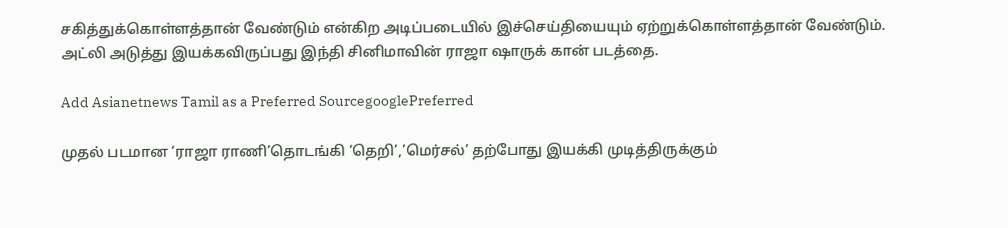சகித்துக்கொள்ளத்தான் வேண்டும் என்கிற அடிப்படையில் இச்செய்தியையும் ஏற்றுக்கொள்ளத்தான் வேண்டும். அட்லி அடுத்து இயக்கவிருப்பது இந்தி சினிமாவின் ராஜா ஷாருக் கான் படத்தை.

Add Asianetnews Tamil as a Preferred SourcegooglePreferred

முதல் படமான ‘ராஜா ராணி’தொடங்கி ‘தெறி’,’மெர்சல்’ தற்போது இயக்கி முடித்திருக்கும்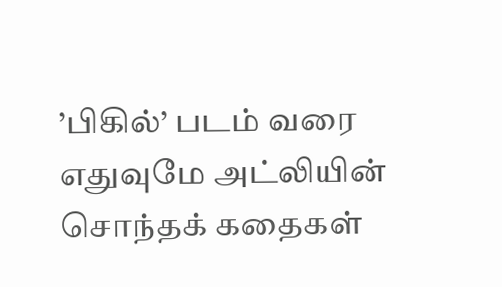’பிகில்’ படம் வரை எதுவுமே அட்லியின் சொந்தக் கதைகள்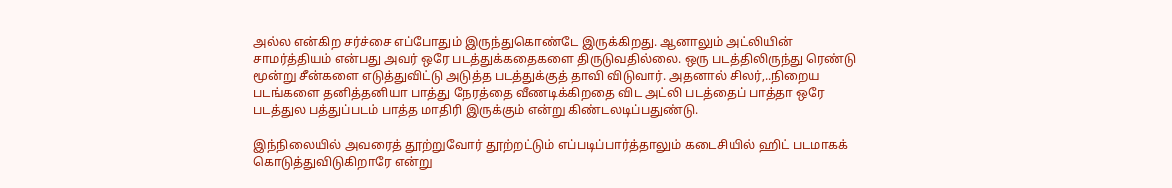அல்ல என்கிற சர்ச்சை எப்போதும் இருந்துகொண்டே இருக்கிறது. ஆனாலும் அட்லியின் சாமர்த்தியம் என்பது அவர் ஒரே படத்துக்கதைகளை திருடுவதில்லை. ஒரு படத்திலிருந்து ரெண்டு மூன்று சீன்களை எடுத்துவிட்டு அடுத்த படத்துக்குத் தாவி விடுவார். அதனால் சிலர்,..நிறைய படங்களை தனித்தனியா பாத்து நேரத்தை வீணடிக்கிறதை விட அட்லி படத்தைப் பாத்தா ஒரே படத்துல பத்துப்படம் பாத்த மாதிரி இருக்கும் என்று கிண்டலடிப்பதுண்டு.

இந்நிலையில் அவரைத் தூற்றுவோர் தூற்றட்டும் எப்படிப்பார்த்தாலும் கடைசியில் ஹிட் படமாகக் கொடுத்துவிடுகிறாரே என்று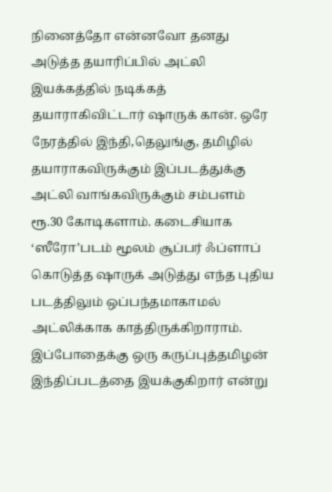நினைத்தோ என்னவோ தனது அடுத்த தயாரிப்பில் அட்லி இயக்கத்தில் நடிக்கத் தயாராகிவிட்டார் ஷாருக் கான். ஒரே நேரத்தில் இந்தி,தெலுங்கு, தமிழில் தயாராகவிருக்கும் இப்படத்துக்கு அட்லி வாங்கவிருக்கும் சம்பளம் ரூ.30 கோடிகளாம். கடைசியாக ‘ஸீரோ’படம் மூலம் சூப்பர் ஃப்ளாப் கொடுத்த ஷாருக் அடுத்து எந்த புதிய படத்திலும் ஒப்பந்தமாகாமல் அட்லிக்காக காத்திருக்கிறாராம். இப்போதைக்கு ஒரு கருப்புத்தமிழன் இந்திப்படத்தை இயக்குகிறார் என்று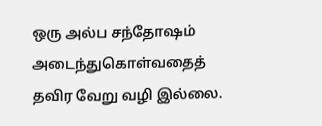ஒரு அல்ப சந்தோஷம் அடைந்துகொள்வதைத் தவிர வேறு வழி இல்லை.